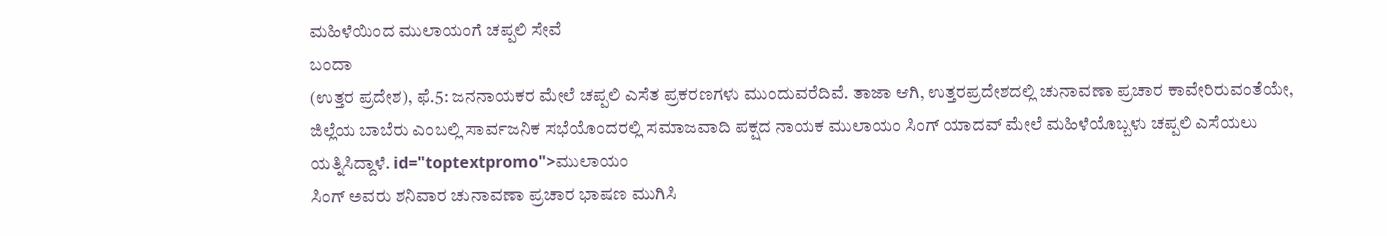ಮಹಿಳೆಯಿಂದ ಮುಲಾಯಂಗೆ ಚಪ್ಪಲಿ ಸೇವೆ
ಬಂದಾ
(ಉತ್ತರ ಪ್ರದೇಶ), ಫೆ.5: ಜನನಾಯಕರ ಮೇಲೆ ಚಪ್ಪಲಿ ಎಸೆತ ಪ್ರಕರಣಗಳು ಮುಂದುವರೆದಿವೆ. ತಾಜಾ ಆಗಿ, ಉತ್ತರಪ್ರದೇಶದಲ್ಲಿ ಚುನಾವಣಾ ಪ್ರಚಾರ ಕಾವೇರಿರುವಂತೆಯೇ, ಜಿಲ್ಲೆಯ ಬಾಬೆರು ಎಂಬಲ್ಲಿ ಸಾರ್ವಜನಿಕ ಸಭೆಯೊಂದರಲ್ಲಿ ಸಮಾಜವಾದಿ ಪಕ್ಷದ ನಾಯಕ ಮುಲಾಯಂ ಸಿಂಗ್ ಯಾದವ್ ಮೇಲೆ ಮಹಿಳೆಯೊಬ್ಬಳು ಚಪ್ಪಲಿ ಎಸೆಯಲು ಯತ್ನಿಸಿದ್ದಾಳೆ. id="toptextpromo">ಮುಲಾಯಂ
ಸಿಂಗ್ ಅವರು ಶನಿವಾರ ಚುನಾವಣಾ ಪ್ರಚಾರ ಭಾಷಣ ಮುಗಿಸಿ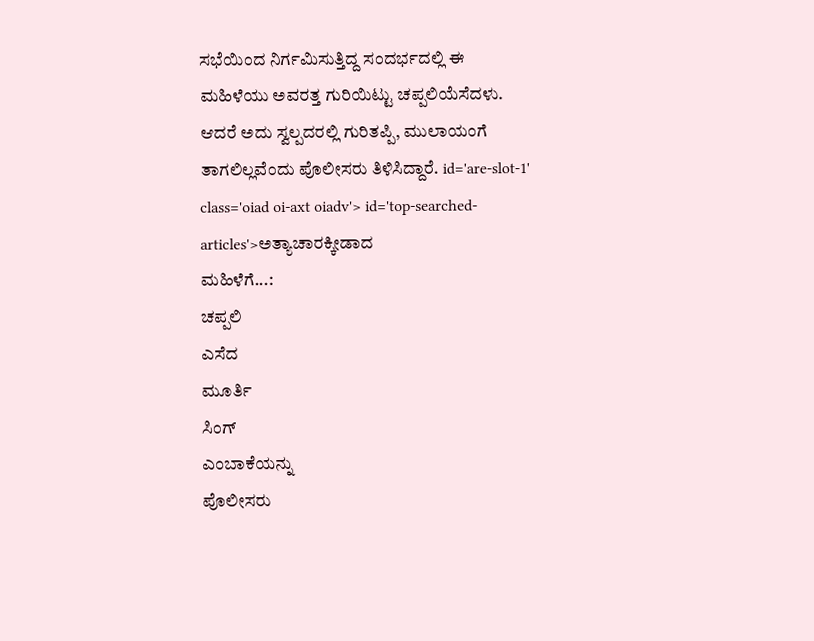ಸಭೆಯಿಂದ ನಿರ್ಗಮಿಸುತ್ತಿದ್ದ ಸಂದರ್ಭದಲ್ಲಿ ಈ ಮಹಿಳೆಯು ಅವರತ್ತ ಗುರಿಯಿಟ್ಟು ಚಪ್ಪಲಿಯೆಸೆದಳು. ಆದರೆ ಅದು ಸ್ವಲ್ಪದರಲ್ಲಿ ಗುರಿತಪ್ಪಿ, ಮುಲಾಯಂಗೆ ತಾಗಲಿಲ್ಲವೆಂದು ಪೊಲೀಸರು ತಿಳಿಸಿದ್ದಾರೆ. id='are-slot-1' class='oiad oi-axt oiadv'> id='top-searched-articles'>ಅತ್ಯಾಚಾರಕ್ಕೀಡಾದ
ಮಹಿಳೆಗೆ...:
ಚಪ್ಪಲಿ
ಎಸೆದ
ಮೂರ್ತಿ
ಸಿಂಗ್
ಎಂಬಾಕೆಯನ್ನು
ಪೊಲೀಸರು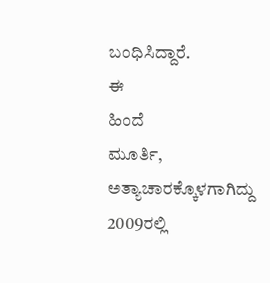ಬಂಧಿಸಿದ್ದಾರೆ.
ಈ
ಹಿಂದೆ
ಮೂರ್ತಿ,
ಅತ್ಯಾಚಾರಕ್ಕೊಳಗಾಗಿದ್ದು
2009ರಲ್ಲಿ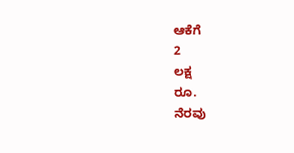ಆಕೆಗೆ
2
ಲಕ್ಷ
ರೂ.
ನೆರವು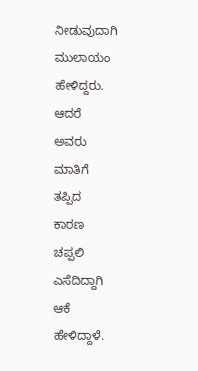ನೀಡುವುದಾಗಿ
ಮುಲಾಯಂ
ಹೇಳಿದ್ದರು.
ಆದರೆ
ಅವರು
ಮಾತಿಗೆ
ತಪ್ಪಿದ
ಕಾರಣ
ಚಪ್ಪಲಿ
ಎಸೆದಿದ್ದಾಗಿ
ಆಕೆ
ಹೇಳಿದ್ದಾಳೆ.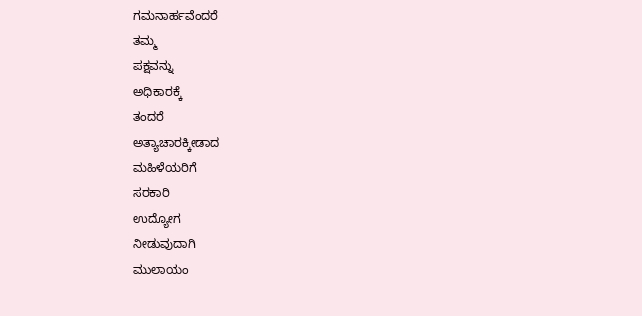ಗಮನಾರ್ಹವೆಂದರೆ
ತಮ್ಮ
ಪಕ್ಷವನ್ನು
ಅಧಿಕಾರಕ್ಕೆ
ತಂದರೆ
ಅತ್ಯಾಚಾರಕ್ಕೀಡಾದ
ಮಹಿಳೆಯರಿಗೆ
ಸರಕಾರಿ
ಉದ್ಯೋಗ
ನೀಡುವುದಾಗಿ
ಮುಲಾಯಂ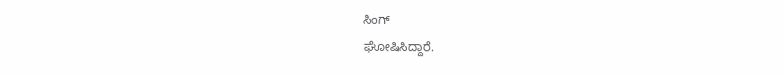ಸಿಂಗ್
ಘೋಷಿಸಿದ್ದಾರೆ.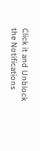Click it and Unblock the Notifications